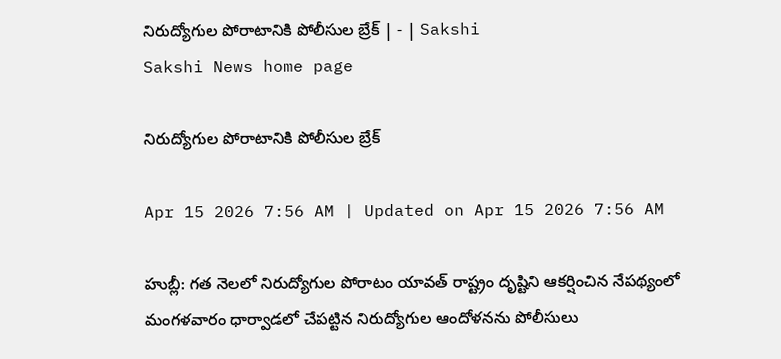నిరుద్యోగుల పోరాటానికి పోలీసుల బ్రేక్‌ | - | Sakshi
Sakshi News home page

నిరుద్యోగుల పోరాటానికి పోలీసుల బ్రేక్‌

Apr 15 2026 7:56 AM | Updated on Apr 15 2026 7:56 AM

హుబ్లీ: గత నెలలో నిరుద్యోగుల పోరాటం యావత్‌ రాష్ట్రం దృష్టిని ఆకర్షించిన నేపథ్యంలో మంగళవారం ధార్వాడలో చేపట్టిన నిరుద్యోగుల ఆందోళనను పోలీసులు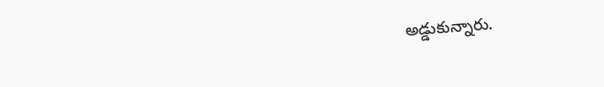అడ్డుకున్నారు.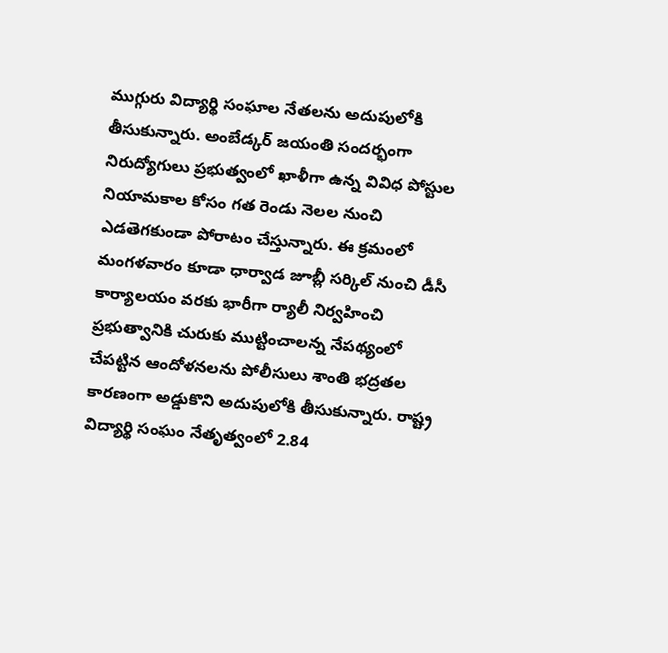ముగ్గురు విద్యార్థి సంఘాల నేతలను అదుపులోకి తీసుకున్నారు. అంబేడ్కర్‌ జయంతి సందర్భంగా నిరుద్యోగులు ప్రభుత్వంలో ఖాళీగా ఉన్న వివిధ పోస్టుల నియామకాల కోసం గత రెండు నెలల నుంచి ఎడతెగకుండా పోరాటం చేస్తున్నారు. ఈ క్రమంలో మంగళవారం కూడా ధార్వాడ జూబ్లీ సర్కిల్‌ నుంచి డీసీ కార్యాలయం వరకు భారీగా ర్యాలీ నిర్వహించి ప్రభుత్వానికి చురుకు ముట్టించాలన్న నేపథ్యంలో చేపట్టిన ఆందోళనలను పోలీసులు శాంతి భద్రతల కారణంగా అడ్డుకొని అదుపులోకి తీసుకున్నారు. రాష్ట్ర విద్యార్థి సంఘం నేతృత్వంలో 2.84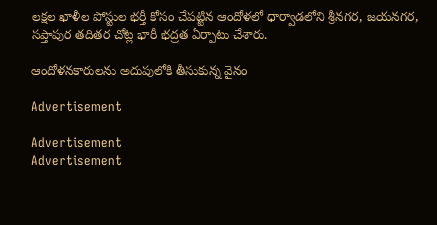లక్షల ఖాళీల పోస్టుల భర్తీ కోసం చేపట్టిన ఆందోళలో ధార్వాడలోని శ్రీనగర, జయనగర, సప్తాపుర తదితర చోట్ల భారీ భద్రత ఏర్పాటు చేశారు.

ఆందోళనకారులను అదుపులోకి తీసుకున్న వైనం

Advertisement

Advertisement
Advertisement